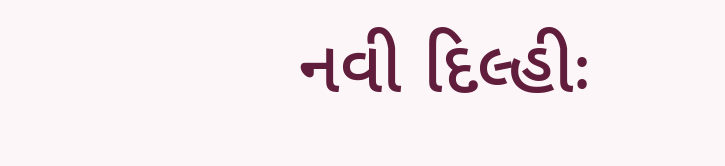નવી દિલ્હીઃ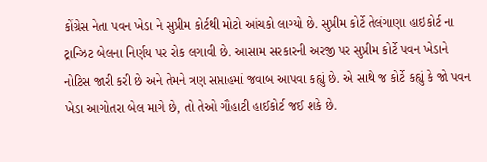કોંગ્રેસ નેતા પવન ખેડા ને સુપ્રીમ કોર્ટથી મોટો આંચકો લાગ્યો છે. સુપ્રીમ કોર્ટે તેલંગાણા હાઇકોર્ટ ના ટ્રાન્ઝિટ બેલના નિર્ણય પર રોક લગાવી છે. આસામ સરકારની અરજી પર સુપ્રીમ કોર્ટે પવન ખેડાને નોટિસ જારી કરી છે અને તેમને ત્રણ સપ્તાહમાં જવાબ આપવા કહ્યું છે. એ સાથે જ કોર્ટે કહ્યું કે જો પવન ખેડા આગોતરા બેલ માગે છે, તો તેઓ ગૌહાટી હાઈકોર્ટ જઈ શકે છે.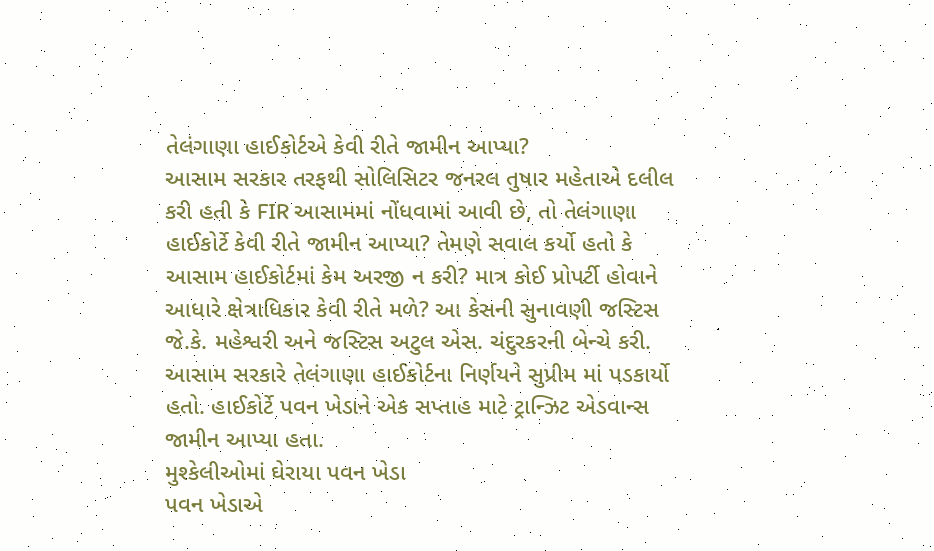તેલંગાણા હાઈકોર્ટએ કેવી રીતે જામીન આપ્યા?
આસામ સરકાર તરફથી સોલિસિટર જનરલ તુષાર મહેતાએ દલીલ કરી હતી કે FIR આસામમાં નોંધવામાં આવી છે, તો તેલંગાણા હાઈકોર્ટે કેવી રીતે જામીન આપ્યા? તેમણે સવાલ કર્યો હતો કે આસામ હાઈકોર્ટમાં કેમ અરજી ન કરી? માત્ર કોઈ પ્રોપર્ટી હોવાને આધારે ક્ષેત્રાધિકાર કેવી રીતે મળે? આ કેસની સુનાવણી જસ્ટિસ જે.કે. મહેશ્વરી અને જસ્ટિસ અટુલ એસ. ચંદુરકરની બેન્ચે કરી.
આસામ સરકારે તેલંગાણા હાઈકોર્ટના નિર્ણયને સુપ્રીમ માં પડકાર્યો હતો. હાઈકોર્ટે પવન ખેડાને એક સપ્તાહ માટે ટ્રાન્ઝિટ એડવાન્સ જામીન આપ્યા હતા.
મુશ્કેલીઓમાં ઘેરાયા પવન ખેડા
પવન ખેડાએ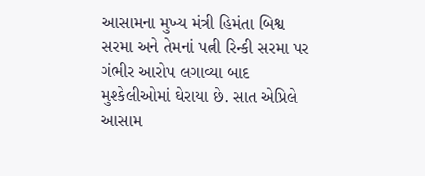આસામના મુખ્ય મંત્રી હિમંતા બિશ્વ સરમા અને તેમનાં પત્ની રિન્કી સરમા પર ગંભીર આરોપ લગાવ્યા બાદ મુશ્કેલીઓમાં ઘેરાયા છે. સાત એપ્રિલે આસામ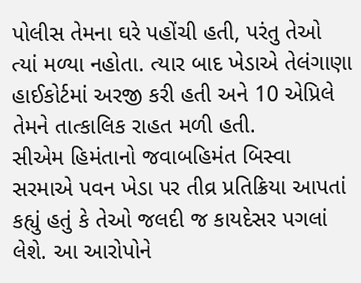પોલીસ તેમના ઘરે પહોંચી હતી, પરંતુ તેઓ ત્યાં મળ્યા નહોતા. ત્યાર બાદ ખેડાએ તેલંગાણા હાઈકોર્ટમાં અરજી કરી હતી અને 10 એપ્રિલે તેમને તાત્કાલિક રાહત મળી હતી.
સીએમ હિમંતાનો જવાબહિમંત બિસ્વા સરમાએ પવન ખેડા પર તીવ્ર પ્રતિક્રિયા આપતાં કહ્યું હતું કે તેઓ જલદી જ કાયદેસર પગલાં લેશે. આ આરોપોને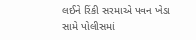લઈને રિંકી સરમાએ પવન ખેડા સામે પોલીસમાં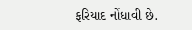ફરિયાદ નોંધાવી છે.